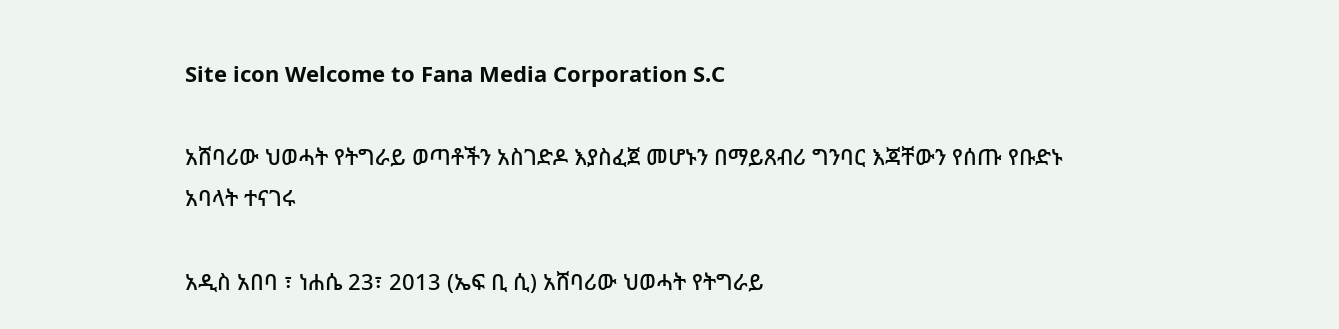Site icon Welcome to Fana Media Corporation S.C

አሸባሪው ህወሓት የትግራይ ወጣቶችን አስገድዶ እያስፈጀ መሆኑን በማይጸብሪ ግንባር እጃቸውን የሰጡ የቡድኑ አባላት ተናገሩ

አዲስ አበባ ፣ ነሐሴ 23፣ 2013 (ኤፍ ቢ ሲ) አሸባሪው ህወሓት የትግራይ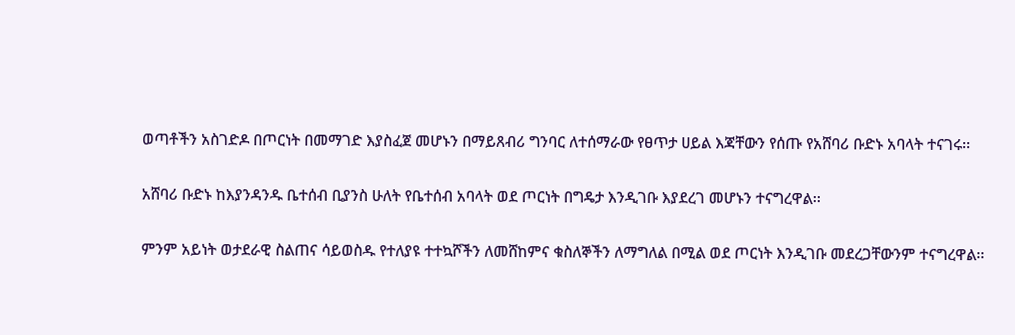ወጣቶችን አስገድዶ በጦርነት በመማገድ እያስፈጀ መሆኑን በማይጸብሪ ግንባር ለተሰማራው የፀጥታ ሀይል እጃቸውን የሰጡ የአሸባሪ ቡድኑ አባላት ተናገሩ፡፡

አሸባሪ ቡድኑ ከእያንዳንዱ ቤተሰብ ቢያንስ ሁለት የቤተሰብ አባላት ወደ ጦርነት በግዴታ እንዲገቡ እያደረገ መሆኑን ተናግረዋል፡፡

ምንም አይነት ወታደራዊ ስልጠና ሳይወስዱ የተለያዩ ተተኳሾችን ለመሸከምና ቁስለኞችን ለማግለል በሚል ወደ ጦርነት እንዲገቡ መደረጋቸውንም ተናግረዋል፡፡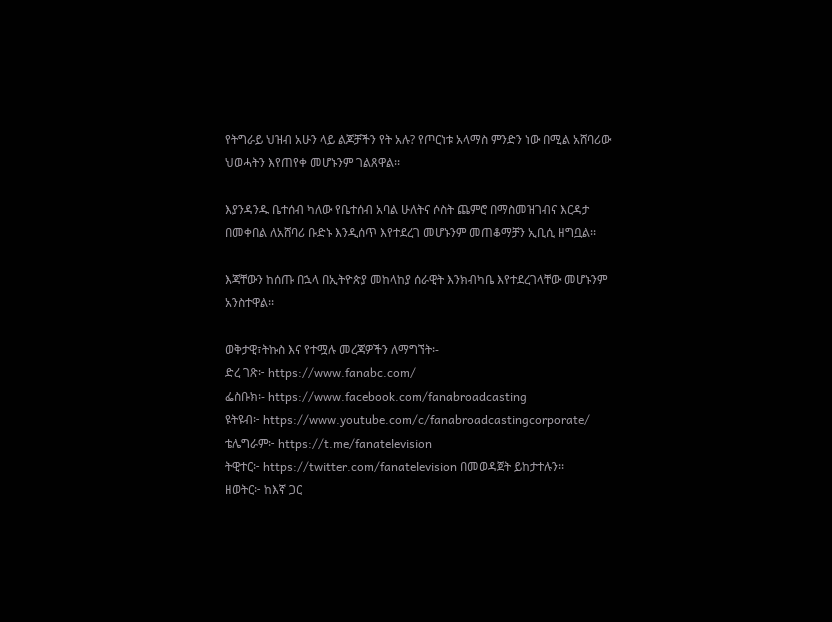የትግራይ ህዝብ አሁን ላይ ልጆቻችን የት አሉ? የጦርነቱ አላማስ ምንድን ነው በሚል አሸባሪው ህወሓትን እየጠየቀ መሆኑንም ገልጸዋል፡፡

እያንዳንዱ ቤተሰብ ካለው የቤተሰብ አባል ሁለትና ሶስት ጨምሮ በማስመዝገብና እርዳታ በመቀበል ለአሸባሪ ቡድኑ እንዲሰጥ እየተደረገ መሆኑንም መጠቆማቻን ኢቢሲ ዘግቧል፡፡

እጃቸውን ከሰጡ በኋላ በኢትዮጵያ መከላከያ ሰራዊት እንክብካቤ እየተደረገላቸው መሆኑንም አንስተዋል፡፡

ወቅታዊ፣ትኩስ እና የተሟሉ መረጃዎችን ለማግኘት፡-
ድረ ገጽ፦ https://www.fanabc.com/
ፌስቡክ፡- https://www.facebook.com/fanabroadcasting
ዩትዩብ፦ https://www.youtube.com/c/fanabroadcastingcorporate/
ቴሌግራም፦ https://t.me/fanatelevision
ትዊተር፦ https://twitter.com/fanatelevision በመወዳጀት ይከታተሉን፡፡
ዘወትር፦ ከእኛ ጋር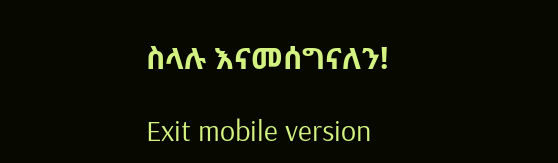ስላሉ እናመሰግናለን!

Exit mobile version